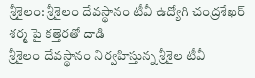శ్రీశైలం: శ్రీశైలం దేవస్థానం టీవీ ఉద్యోగి చంద్రశేఖర్ శర్మ పై కత్తెరతో దాడి
శ్రీశైలం దేవస్థానం నిర్వహిస్తున్న శ్రీశైల టీవీ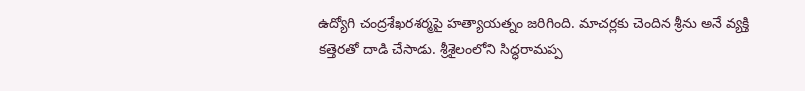ఉద్యోగి చంద్రశేఖరశర్మపై హత్యాయత్నం జరిగింది. మాచర్లకు చెందిన శ్రీను అనే వ్యక్తి కత్తెరతో దాడి చేసాడు. శ్రీశైలంలోని సిద్ధరామప్ప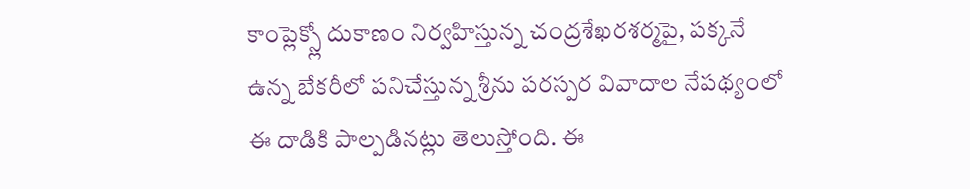కాంప్లెక్స్లో దుకాణం నిర్వహిస్తున్న చంద్రశేఖరశర్మపై, పక్కనే ఉన్న బేకరీలో పనిచేస్తున్న శ్రీను పరస్పర వివాదాల నేపథ్యంలో ఈ దాడికి పాల్పడినట్లు తెలుస్తోంది. ఈ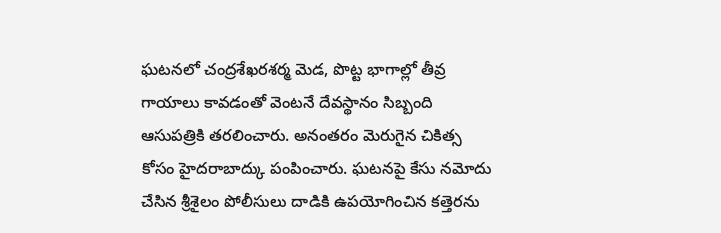ఘటనలో చంద్రశేఖరశర్మ మెడ, పొట్ట భాగాల్లో తీవ్ర గాయాలు కావడంతో వెంటనే దేవస్థానం సిబ్బంది ఆసుపత్రికి తరలించారు. అనంతరం మెరుగైన చికిత్స కోసం హైదరాబాద్కు పంపించారు. ఘటనపై కేసు నమోదు చేసిన శ్రీశైలం పోలీసులు దాడికి ఉపయోగించిన కత్తెరను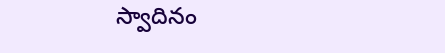స్వాదినం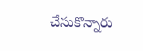చేసుకొన్నారు